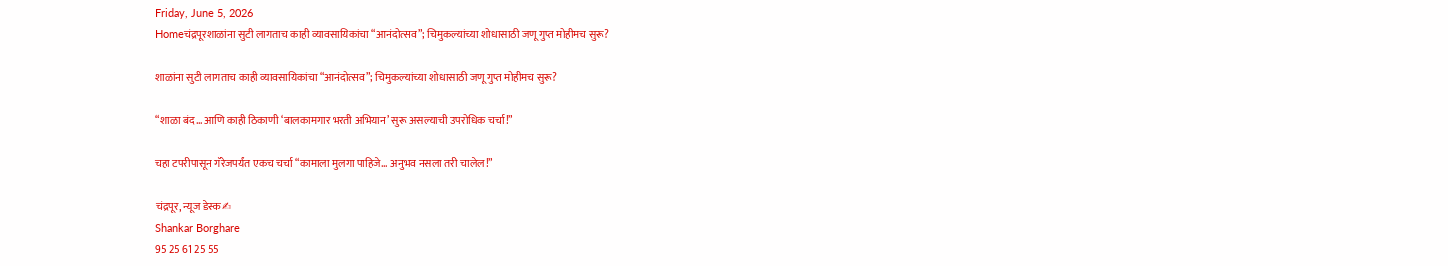Friday, June 5, 2026
Homeचंद्रपूरशाळांना सुटी लागताच काही व्यावसायिकांचा “आनंदोत्सव”; चिमुकल्यांच्या शोधासाठी जणू गुप्त मोहीमच सुरू?

शाळांना सुटी लागताच काही व्यावसायिकांचा “आनंदोत्सव”; चिमुकल्यांच्या शोधासाठी जणू गुप्त मोहीमच सुरू?

“शाळा बंद… आणि काही ठिकाणी ‘बालकामगार भरती अभियान’ सुरू असल्याची उपरोधिक चर्चा!”

चहा टपरीपासून गॅरेजपर्यंत एकच चर्चा “कामाला मुलगा पाहिजे… अनुभव नसला तरी चालेल!”

चंद्रपूर, न्यूज डेस्क✍
Shankar Borghare
95 25 61 25 55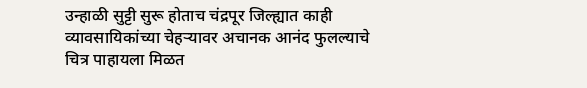उन्हाळी सुट्टी सुरू होताच चंद्रपूर जिल्ह्यात काही व्यावसायिकांच्या चेहऱ्यावर अचानक आनंद फुलल्याचे चित्र पाहायला मिळत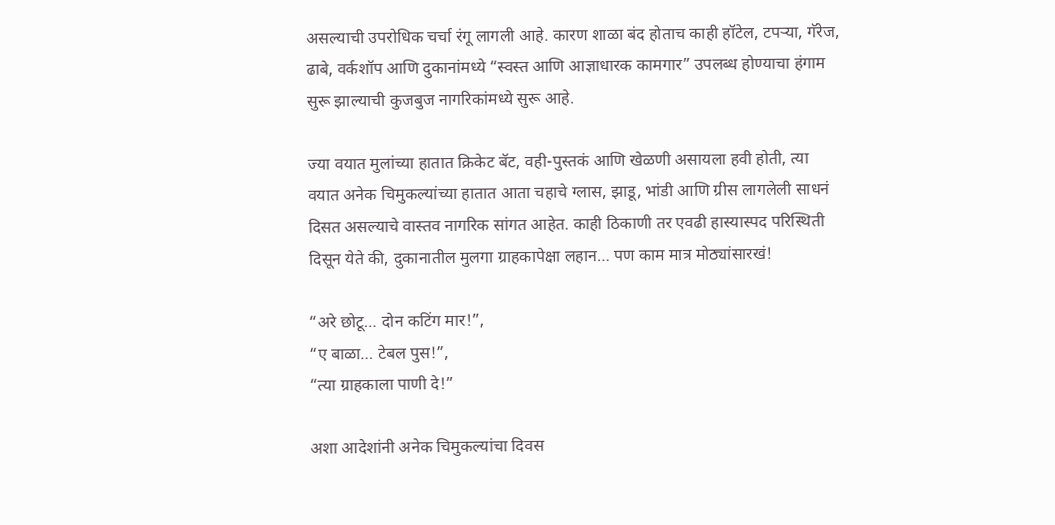असल्याची उपरोधिक चर्चा रंगू लागली आहे. कारण शाळा बंद होताच काही हॉटेल, टपऱ्या, गॅरेज, ढाबे, वर्कशॉप आणि दुकानांमध्ये “स्वस्त आणि आज्ञाधारक कामगार” उपलब्ध होण्याचा हंगाम सुरू झाल्याची कुजबुज नागरिकांमध्ये सुरू आहे.

ज्या वयात मुलांच्या हातात क्रिकेट बॅट, वही-पुस्तकं आणि खेळणी असायला हवी होती, त्या वयात अनेक चिमुकल्यांच्या हातात आता चहाचे ग्लास, झाडू, भांडी आणि ग्रीस लागलेली साधनं दिसत असल्याचे वास्तव नागरिक सांगत आहेत. काही ठिकाणी तर एवढी हास्यास्पद परिस्थिती दिसून येते की, दुकानातील मुलगा ग्राहकापेक्षा लहान… पण काम मात्र मोठ्यांसारखं!

“अरे छोटू… दोन कटिंग मार!”,
“ए बाळा… टेबल पुस!”,
“त्या ग्राहकाला पाणी दे!”

अशा आदेशांनी अनेक चिमुकल्यांचा दिवस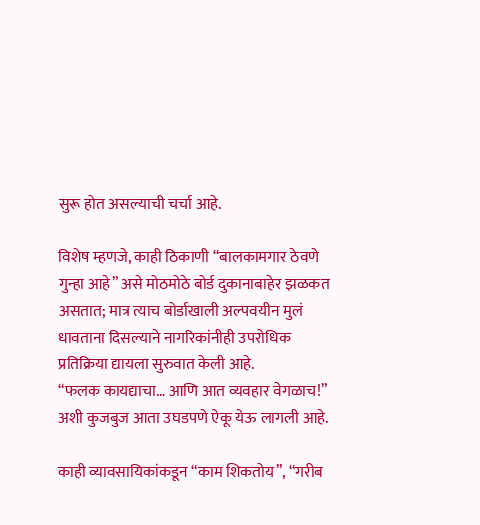सुरू होत असल्याची चर्चा आहे.

विशेष म्हणजे, काही ठिकाणी “बालकामगार ठेवणे गुन्हा आहे” असे मोठमोठे बोर्ड दुकानाबाहेर झळकत असतात; मात्र त्याच बोर्डाखाली अल्पवयीन मुलं धावताना दिसल्याने नागरिकांनीही उपरोधिक प्रतिक्रिया द्यायला सुरुवात केली आहे.
“फलक कायद्याचा… आणि आत व्यवहार वेगळाच!” अशी कुजबुज आता उघडपणे ऐकू येऊ लागली आहे.

काही व्यावसायिकांकडून “काम शिकतोय”, “गरीब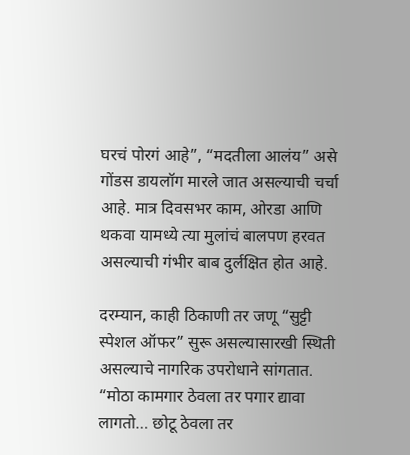घरचं पोरगं आहे”, “मदतीला आलंय” असे गोंडस डायलॉग मारले जात असल्याची चर्चा आहे. मात्र दिवसभर काम, ओरडा आणि थकवा यामध्ये त्या मुलांचं बालपण हरवत असल्याची गंभीर बाब दुर्लक्षित होत आहे.

दरम्यान, काही ठिकाणी तर जणू “सुट्टी स्पेशल ऑफर” सुरू असल्यासारखी स्थिती असल्याचे नागरिक उपरोधाने सांगतात.
“मोठा कामगार ठेवला तर पगार द्यावा लागतो… छोटू ठेवला तर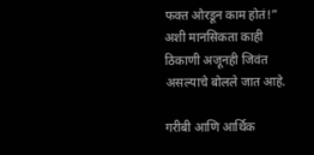फक्त ओरडून काम होतं!”
अशी मानसिकता काही ठिकाणी अजूनही जिवंत असल्याचे बोलले जात आहे.

गरीबी आणि आर्थिक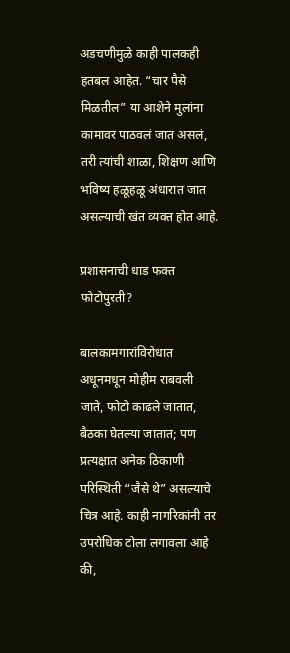अडचणीमुळे काही पालकही हतबल आहेत. “चार पैसे मिळतील” या आशेने मुलांना कामावर पाठवलं जात असलं, तरी त्यांची शाळा, शिक्षण आणि भविष्य हळूहळू अंधारात जात असल्याची खंत व्यक्त होत आहे.

प्रशासनाची धाड फक्त फोटोपुरती?

बालकामगारांविरोधात अधूनमधून मोहीम राबवली जाते, फोटो काढले जातात, बैठका घेतल्या जातात; पण प्रत्यक्षात अनेक ठिकाणी परिस्थिती “जैसे थे” असल्याचे चित्र आहे. काही नागरिकांनी तर उपरोधिक टोला लगावला आहे की,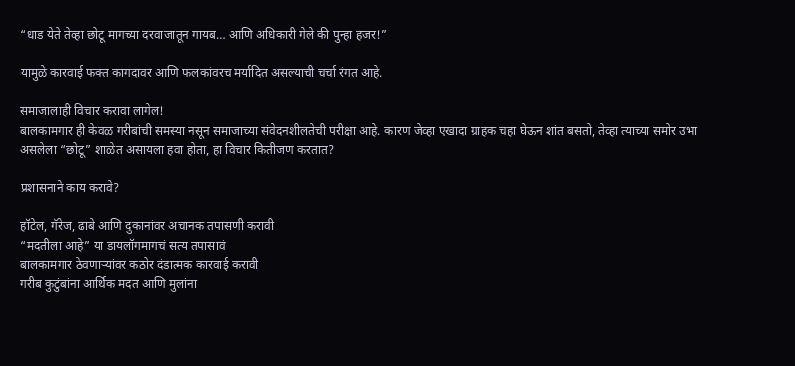“धाड येते तेव्हा छोटू मागच्या दरवाजातून गायब… आणि अधिकारी गेले की पुन्हा हजर!”

यामुळे कारवाई फक्त कागदावर आणि फलकांवरच मर्यादित असल्याची चर्चा रंगत आहे.

समाजालाही विचार करावा लागेल!
बालकामगार ही केवळ गरीबांची समस्या नसून समाजाच्या संवेदनशीलतेची परीक्षा आहे. कारण जेव्हा एखादा ग्राहक चहा घेऊन शांत बसतो, तेव्हा त्याच्या समोर उभा असलेला “छोटू” शाळेत असायला हवा होता, हा विचार कितीजण करतात?

प्रशासनाने काय करावे?

हॉटेल, गॅरेज, ढाबे आणि दुकानांवर अचानक तपासणी करावी
“मदतीला आहे” या डायलॉगमागचं सत्य तपासावं
बालकामगार ठेवणाऱ्यांवर कठोर दंडात्मक कारवाई करावी
गरीब कुटुंबांना आर्थिक मदत आणि मुलांना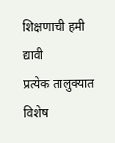शिक्षणाची हमी द्यावी
प्रत्येक तालुक्यात विशेष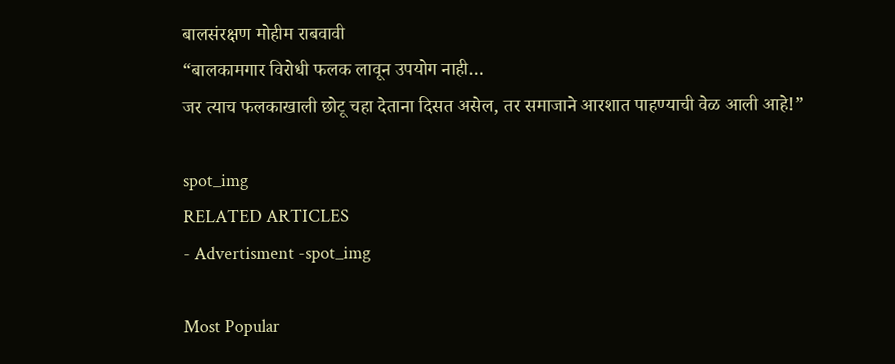बालसंरक्षण मोहीम राबवावी
“बालकामगार विरोधी फलक लावून उपयोग नाही…
जर त्याच फलकाखाली छोटू चहा देताना दिसत असेल, तर समाजाने आरशात पाहण्याची वेळ आली आहे!”

spot_img
RELATED ARTICLES
- Advertisment -spot_img

Most Popular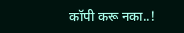कॉपी करू नका..!